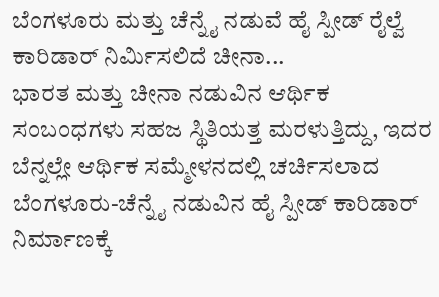ಬೆಂಗಳೂರು ಮತ್ತು ಚೆನ್ನೈ ನಡುವೆ ಹೈ ಸ್ಪೀಡ್ ರೈಲ್ವೆ ಕಾರಿಡಾರ್ ನಿರ್ಮಿಸಲಿದೆ ಚೀನಾ...
ಭಾರತ ಮತ್ತು ಚೀನಾ ನಡುವಿನ ಆರ್ಥಿಕ ಸಂಬಂಧಗಳು ಸಹಜ ಸ್ಥಿತಿಯತ್ತ ಮರಳುತ್ತಿದ್ದು, ಇದರ ಬೆನ್ನಲ್ಲೇ ಆರ್ಥಿಕ ಸಮ್ಮೇಳನದಲ್ಲಿ ಚರ್ಚಿಸಲಾದ ಬೆಂಗಳೂರು-ಚೆನ್ನೈ ನಡುವಿನ ಹೈ ಸ್ಪೀಡ್ ಕಾರಿಡಾರ್ ನಿರ್ಮಾಣಕ್ಕೆ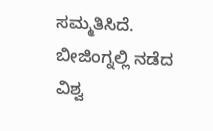ಸಮ್ಮತಿಸಿದೆ.
ಬೀಜಿಂಗ್ನಲ್ಲಿ ನಡೆದ ವಿಶ್ವ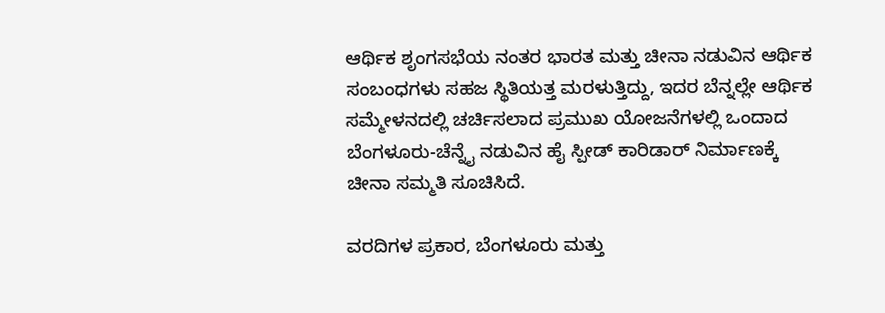ಆರ್ಥಿಕ ಶೃಂಗಸಭೆಯ ನಂತರ ಭಾರತ ಮತ್ತು ಚೀನಾ ನಡುವಿನ ಆರ್ಥಿಕ ಸಂಬಂಧಗಳು ಸಹಜ ಸ್ಥಿತಿಯತ್ತ ಮರಳುತ್ತಿದ್ದು, ಇದರ ಬೆನ್ನಲ್ಲೇ ಆರ್ಥಿಕ ಸಮ್ಮೇಳನದಲ್ಲಿ ಚರ್ಚಿಸಲಾದ ಪ್ರಮುಖ ಯೋಜನೆಗಳಲ್ಲಿ ಒಂದಾದ ಬೆಂಗಳೂರು-ಚೆನ್ನೈ ನಡುವಿನ ಹೈ ಸ್ಪೀಡ್ ಕಾರಿಡಾರ್ ನಿರ್ಮಾಣಕ್ಕೆ ಚೀನಾ ಸಮ್ಮತಿ ಸೂಚಿಸಿದೆ.

ವರದಿಗಳ ಪ್ರಕಾರ, ಬೆಂಗಳೂರು ಮತ್ತು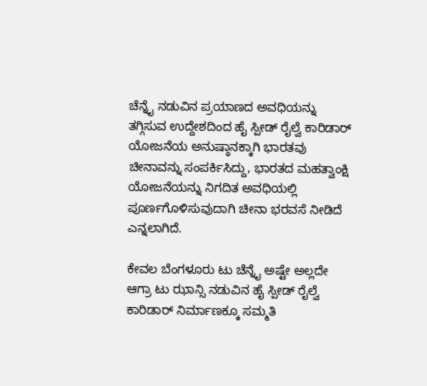ಚೆನ್ನೈ ನಡುವಿನ ಪ್ರಯಾಣದ ಅವಧಿಯನ್ನು ತಗ್ಗಿಸುವ ಉದ್ದೇಶದಿಂದ ಹೈ ಸ್ಪೀಡ್ ರೈಲ್ವೆ ಕಾರಿಡಾರ್ ಯೋಜನೆಯ ಅನುಷ್ಠಾನಕ್ಕಾಗಿ ಭಾರತವು ಚೀನಾವನ್ನು ಸಂಪರ್ಕಿಸಿದ್ದು, ಭಾರತದ ಮಹತ್ವಾಂಕ್ಷಿ ಯೋಜನೆಯನ್ನು ನಿಗದಿತ ಅವಧಿಯಲ್ಲಿ ಪೂರ್ಣಗೊಳಿಸುವುದಾಗಿ ಚೀನಾ ಭರವಸೆ ನೀಡಿದೆ ಎನ್ನಲಾಗಿದೆ.

ಕೇವಲ ಬೆಂಗಳೂರು ಟು ಚೆನ್ನೈ ಅಷ್ಟೇ ಅಲ್ಲದೇ ಆಗ್ರಾ ಟು ಝಾನ್ಸಿ ನಡುವಿನ ಹೈ ಸ್ಪೀಡ್ ರೈಲ್ವೆ ಕಾರಿಡಾರ್ ನಿರ್ಮಾಣಕ್ಕೂ ಸಮ್ಮತಿ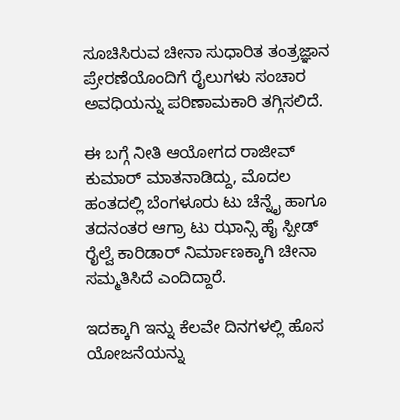ಸೂಚಿಸಿರುವ ಚೀನಾ ಸುಧಾರಿತ ತಂತ್ರಜ್ಞಾನ ಪ್ರೇರಣೆಯೊಂದಿಗೆ ರೈಲುಗಳು ಸಂಚಾರ ಅವಧಿಯನ್ನು ಪರಿಣಾಮಕಾರಿ ತಗ್ಗಿಸಲಿದೆ.

ಈ ಬಗ್ಗೆ ನೀತಿ ಆಯೋಗದ ರಾಜೀವ್ ಕುಮಾರ್ ಮಾತನಾಡಿದ್ದು, ಮೊದಲ ಹಂತದಲ್ಲಿ ಬೆಂಗಳೂರು ಟು ಚೆನ್ನೈ ಹಾಗೂ ತದನಂತರ ಆಗ್ರಾ ಟು ಝಾನ್ಸಿ ಹೈ ಸ್ಪೀಡ್ ರೈಲ್ವೆ ಕಾರಿಡಾರ್ ನಿರ್ಮಾಣಕ್ಕಾಗಿ ಚೀನಾ ಸಮ್ಮತಿಸಿದೆ ಎಂದಿದ್ದಾರೆ.

ಇದಕ್ಕಾಗಿ ಇನ್ನು ಕೆಲವೇ ದಿನಗಳಲ್ಲಿ ಹೊಸ ಯೋಜನೆಯನ್ನು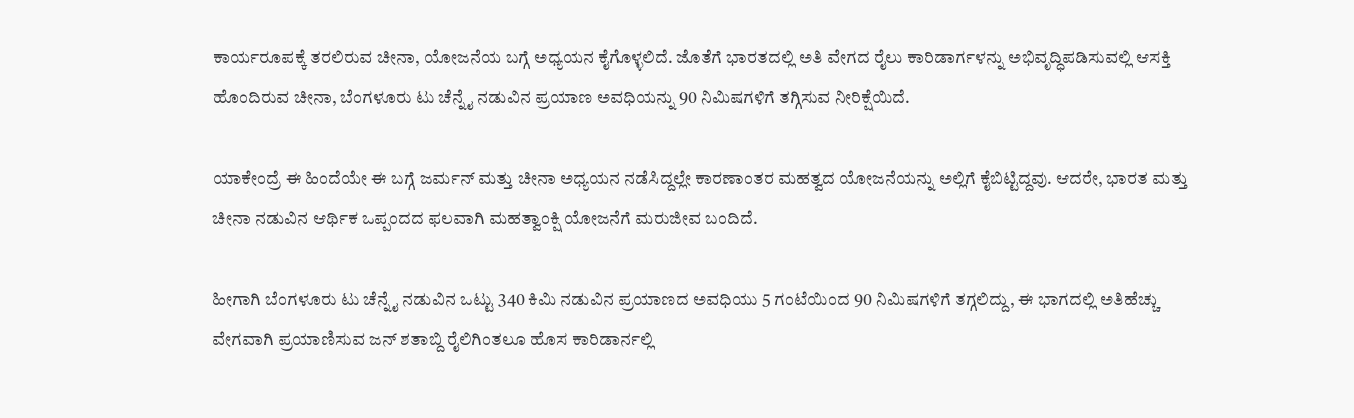ಕಾರ್ಯರೂಪಕ್ಕೆ ತರಲಿರುವ ಚೀನಾ, ಯೋಜನೆಯ ಬಗ್ಗೆ ಅಧ್ಯಯನ ಕೈಗೊಳ್ಳಲಿದೆ. ಜೊತೆಗೆ ಭಾರತದಲ್ಲಿ ಅತಿ ವೇಗದ ರೈಲು ಕಾರಿಡಾರ್ಗಳನ್ನು ಅಭಿವೃದ್ಧಿಪಡಿಸುವಲ್ಲಿ ಆಸಕ್ತಿ ಹೊಂದಿರುವ ಚೀನಾ, ಬೆಂಗಳೂರು ಟು ಚೆನ್ನೈ ನಡುವಿನ ಪ್ರಯಾಣ ಅವಧಿಯನ್ನು 90 ನಿಮಿಷಗಳಿಗೆ ತಗ್ಗಿಸುವ ನೀರಿಕ್ಷೆಯಿದೆ.

ಯಾಕೇಂದ್ರೆ ಈ ಹಿಂದೆಯೇ ಈ ಬಗ್ಗೆ ಜರ್ಮನ್ ಮತ್ತು ಚೀನಾ ಅಧ್ಯಯನ ನಡೆಸಿದ್ದಲ್ಲೇ ಕಾರಣಾಂತರ ಮಹತ್ವದ ಯೋಜನೆಯನ್ನು ಅಲ್ಲಿಗೆ ಕೈಬಿಟ್ಟಿದ್ದವು. ಆದರೇ, ಭಾರತ ಮತ್ತು ಚೀನಾ ನಡುವಿನ ಆರ್ಥಿಕ ಒಪ್ಪಂದದ ಫಲವಾಗಿ ಮಹತ್ವಾಂಕ್ಷಿ ಯೋಜನೆಗೆ ಮರುಜೀವ ಬಂದಿದೆ.

ಹೀಗಾಗಿ ಬೆಂಗಳೂರು ಟು ಚೆನ್ನೈ ನಡುವಿನ ಒಟ್ಟು 340 ಕಿಮಿ ನಡುವಿನ ಪ್ರಯಾಣದ ಅವಧಿಯು 5 ಗಂಟೆಯಿಂದ 90 ನಿಮಿಷಗಳಿಗೆ ತಗ್ಗಲಿದ್ದು, ಈ ಭಾಗದಲ್ಲಿ ಅತಿಹೆಚ್ಚು ವೇಗವಾಗಿ ಪ್ರಯಾಣಿಸುವ ಜನ್ ಶತಾಬ್ದಿ ರೈಲಿಗಿಂತಲೂ ಹೊಸ ಕಾರಿಡಾರ್ನಲ್ಲಿ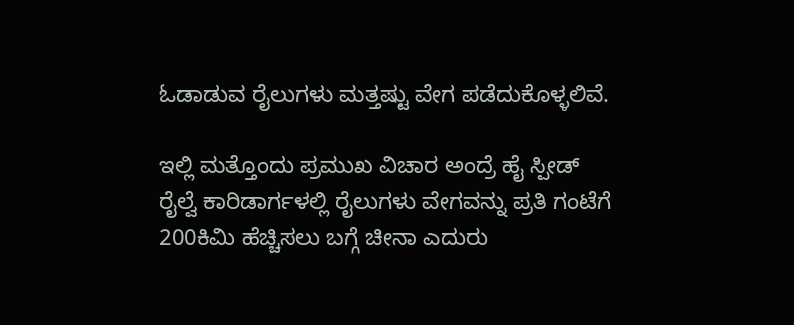ಓಡಾಡುವ ರೈಲುಗಳು ಮತ್ತಷ್ಟು ವೇಗ ಪಡೆದುಕೊಳ್ಳಲಿವೆ.

ಇಲ್ಲಿ ಮತ್ತೊಂದು ಪ್ರಮುಖ ವಿಚಾರ ಅಂದ್ರೆ ಹೈ ಸ್ಪೀಡ್ ರೈಲ್ವೆ ಕಾರಿಡಾರ್ಗಳಲ್ಲಿ ರೈಲುಗಳು ವೇಗವನ್ನು ಪ್ರತಿ ಗಂಟೆಗೆ 200ಕಿಮಿ ಹೆಚ್ಚಿಸಲು ಬಗ್ಗೆ ಚೀನಾ ಎದುರು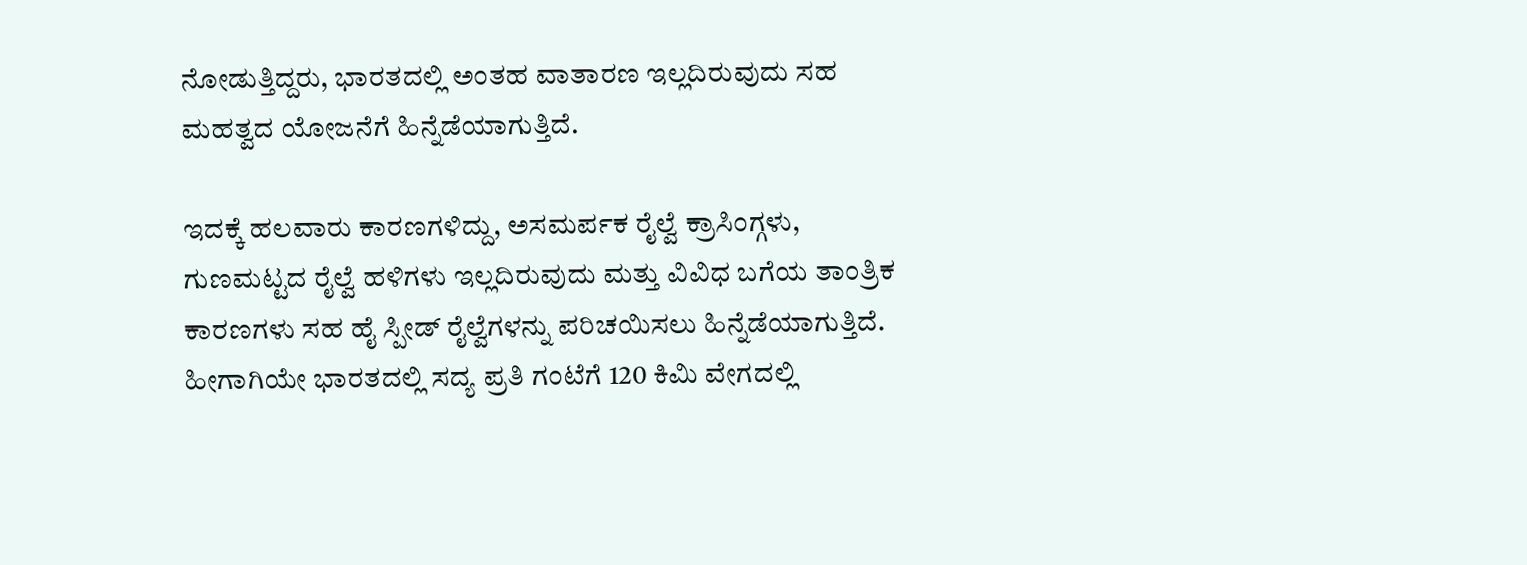ನೋಡುತ್ತಿದ್ದರು, ಭಾರತದಲ್ಲಿ ಅಂತಹ ವಾತಾರಣ ಇಲ್ಲದಿರುವುದು ಸಹ ಮಹತ್ವದ ಯೋಜನೆಗೆ ಹಿನ್ನೆಡೆಯಾಗುತ್ತಿದೆ.

ಇದಕ್ಕೆ ಹಲವಾರು ಕಾರಣಗಳಿದ್ದು, ಅಸಮರ್ಪಕ ರೈಲ್ವೆ ಕ್ರಾಸಿಂಗ್ಗಳು, ಗುಣಮಟ್ಟದ ರೈಲ್ವೆ ಹಳಿಗಳು ಇಲ್ಲದಿರುವುದು ಮತ್ತು ವಿವಿಧ ಬಗೆಯ ತಾಂತ್ರಿಕ ಕಾರಣಗಳು ಸಹ ಹೈ ಸ್ಪೀಡ್ ರೈಲ್ವೆಗಳನ್ನು ಪರಿಚಯಿಸಲು ಹಿನ್ನೆಡೆಯಾಗುತ್ತಿದೆ. ಹೀಗಾಗಿಯೇ ಭಾರತದಲ್ಲಿ ಸದ್ಯ ಪ್ರತಿ ಗಂಟೆಗೆ 120 ಕಿಮಿ ವೇಗದಲ್ಲಿ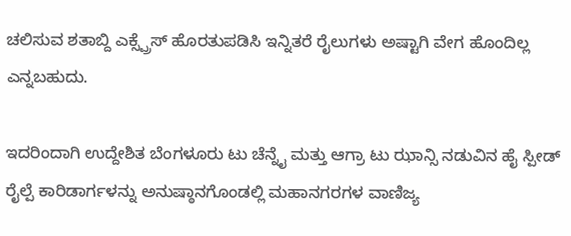ಚಲಿಸುವ ಶತಾಬ್ದಿ ಎಕ್ಸ್ಪ್ರೆಸ್ ಹೊರತುಪಡಿಸಿ ಇನ್ನಿತರೆ ರೈಲುಗಳು ಅಷ್ಟಾಗಿ ವೇಗ ಹೊಂದಿಲ್ಲ ಎನ್ನಬಹುದು.

ಇದರಿಂದಾಗಿ ಉದ್ದೇಶಿತ ಬೆಂಗಳೂರು ಟು ಚೆನ್ನೈ ಮತ್ತು ಆಗ್ರಾ ಟು ಝಾನ್ಸಿ ನಡುವಿನ ಹೈ ಸ್ಪೀಡ್ ರೈಲ್ಪೆ ಕಾರಿಡಾರ್ಗಳನ್ನು ಅನುಷ್ಠಾನಗೊಂಡಲ್ಲಿ ಮಹಾನಗರಗಳ ವಾಣಿಜ್ಯ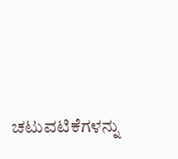ಚಟುವಟಿಕೆಗಳನ್ನು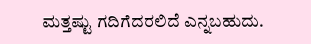ಮತ್ತಷ್ಟು ಗದಿಗೆದರಲಿದೆ ಎನ್ನಬಹುದು.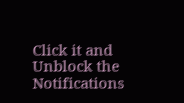Click it and Unblock the Notifications